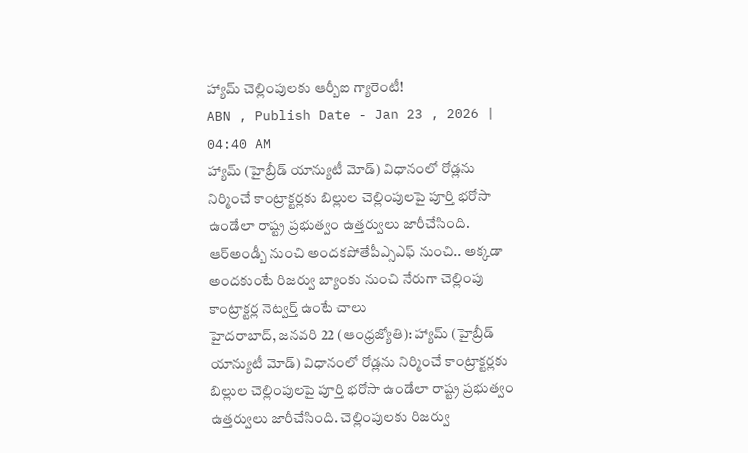హ్యామ్ చెల్లింపులకు ఆర్బీఐ గ్యారెంటీ!
ABN , Publish Date - Jan 23 , 2026 | 04:40 AM
హ్యామ్ (హైబ్రీడ్ యాన్యుటీ మోడ్) విధానంలో రోడ్లను నిర్మించే కాంట్రాక్టర్లకు బిల్లుల చెల్లింపులపై పూర్తి భరోసా ఉండేలా రాష్ట్ర ప్రభుత్వం ఉత్తర్వులు జారీచేసింది.
ఆర్అండ్బీ నుంచి అందకపోతేపీఎ్సఎఫ్ నుంచి.. అక్కడా అందకుంటే రిజర్వు బ్యాంకు నుంచి నేరుగా చెల్లింపు
కాంట్రాక్టర్ల నెట్వర్త్ ఉంటే చాలు
హైదరాబాద్, జనవరి 22 (ఆంధ్రజ్యోతి): హ్యామ్ (హైబ్రీడ్ యాన్యుటీ మోడ్) విధానంలో రోడ్లను నిర్మించే కాంట్రాక్టర్లకు బిల్లుల చెల్లింపులపై పూర్తి భరోసా ఉండేలా రాష్ట్ర ప్రభుత్వం ఉత్తర్వులు జారీచేసింది. చెల్లింపులకు రిజర్వు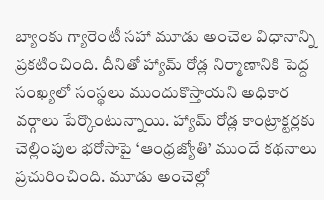బ్యాంకు గ్యారెంటీ సహా మూడు అంచెల విధానాన్ని ప్రకటించింది. దీనితో హ్యామ్ రోడ్ల నిర్మాణానికి పెద్ద సంఖ్యలో సంస్థలు ముందుకొస్తాయని అధికార వర్గాలు పేర్కొంటున్నాయి. హ్యామ్ రోడ్ల కాంట్రాక్టర్లకు చెల్లింపుల భరోసాపై ‘ఆంధ్రజ్యోతి’ ముందే కథనాలు ప్రచురించింది. మూడు అంచెల్లో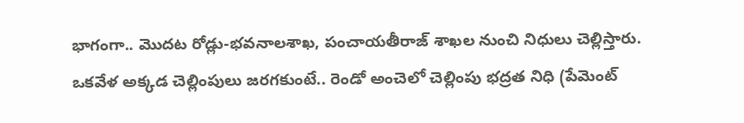భాగంగా.. మొదట రోడ్లు-భవనాలశాఖ, పంచాయతీరాజ్ శాఖల నుంచి నిధులు చెల్లిస్తారు. ఒకవేళ అక్కడ చెల్లింపులు జరగకుంటే.. రెండో అంచెలో చెల్లింపు భద్రత నిధి (పేమెంట్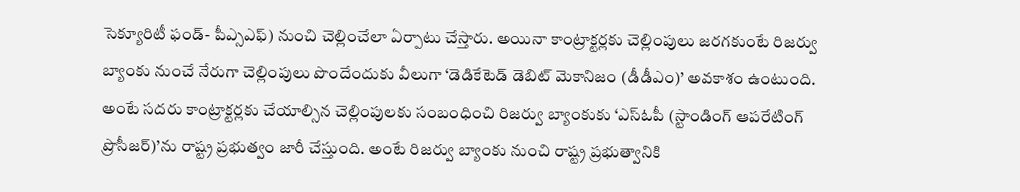సెక్యూరిటీ ఫండ్- పీఎ్సఎఫ్) నుంచి చెల్లించేలా ఏర్పాటు చేస్తారు. అయినా కాంట్రాక్టర్లకు చెల్లింపులు జరగకుంటే రిజర్వు బ్యాంకు నుంచే నేరుగా చెల్లింపులు పొందేందుకు వీలుగా ‘డెడికేటెడ్ డెబిట్ మెకానిజం (డీడీఎం)’ అవకాశం ఉంటుంది. అంటే సదరు కాంట్రాక్టర్లకు చేయాల్సిన చెల్లింపులకు సంబంధించి రిజర్వు బ్యాంకుకు ‘ఎస్ఓపీ (స్టాండింగ్ ఆపరేటింగ్ ప్రొసీజర్)’ను రాష్ట్ర ప్రభుత్వం జారీ చేస్తుంది. అంటే రిజర్వు బ్యాంకు నుంచి రాష్ట్ర ప్రభుత్వానికి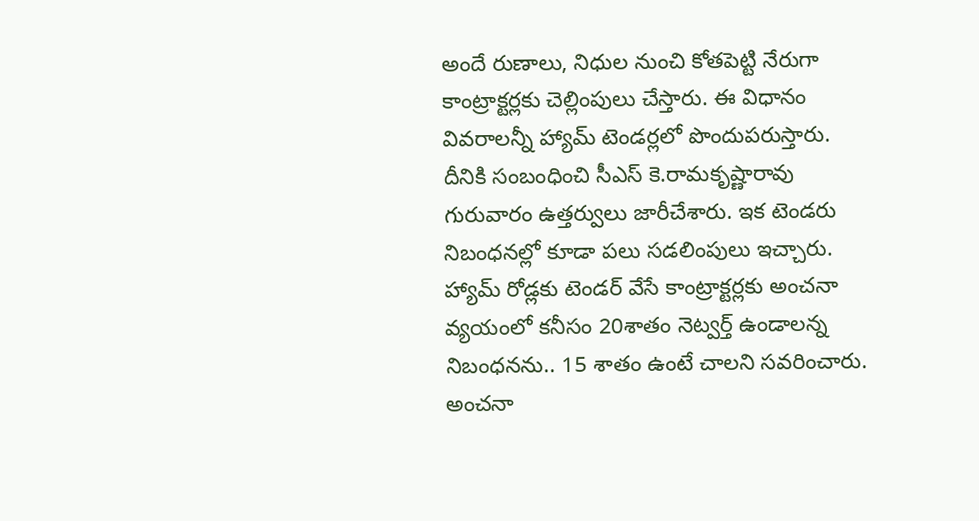అందే రుణాలు, నిధుల నుంచి కోతపెట్టి నేరుగా కాంట్రాక్టర్లకు చెల్లింపులు చేస్తారు. ఈ విధానం వివరాలన్నీ హ్యామ్ టెండర్లలో పొందుపరుస్తారు. దీనికి సంబంధించి సీఎస్ కె.రామకృష్ణారావు గురువారం ఉత్తర్వులు జారీచేశారు. ఇక టెండరు నిబంధనల్లో కూడా పలు సడలింపులు ఇచ్చారు. హ్యామ్ రోడ్లకు టెండర్ వేసే కాంట్రాక్టర్లకు అంచనా వ్యయంలో కనీసం 20శాతం నెట్వర్త్ ఉండాలన్న నిబంధనను.. 15 శాతం ఉంటే చాలని సవరించారు. అంచనా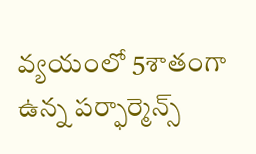వ్యయంలో 5శాతంగా ఉన్న పర్ఫార్మెన్స్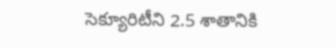సెక్యూరిటీని 2.5 శాతానికి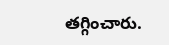తగ్గించారు.